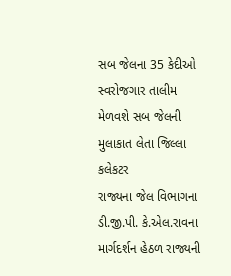સબ જેલના 35 કેદીઓ સ્વરોજગાર તાલીમ મેળવશે સબ જેલની મુલાકાત લેતા જિલ્લા કલેકટર
રાજ્યના જેલ વિભાગના ડી.જી.પી. કે.એલ.રાવના માર્ગદર્શન હેઠળ રાજ્યની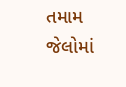તમામ જેલોમાં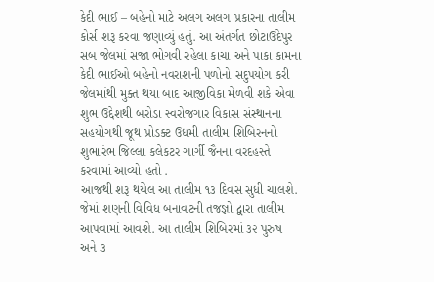કેદી ભાઈ – બહેનો માટે અલગ અલગ પ્રકારના તાલીમ કોર્સ શરૂ કરવા જણાવ્યું હતું. આ અંતર્ગત છોટાઉદેપુર સબ જેલમાં સજા ભોગવી રહેલા કાચા અને પાકા કામના કેદી ભાઈઓ બહેનો નવરાશની પળોનો સદુપયોગ કરી જેલમાંથી મુક્ત થયા બાદ આજીવિકા મેળવી શકે એવા શુભ ઉદ્દેશથી બરોડા સ્વરોજગાર વિકાસ સંસ્થાનના સહયોગથી જૂથ પ્રોડક્ટ ઉધમી તાલીમ શિબિરનનો શુભારંભ જિલ્લા કલેકટર ગાર્ગી જૈનના વરદહસ્તે કરવામાં આવ્યો હતો .
આજથી શરૂ થયેલ આ તાલીમ ૧૩ દિવસ સુધી ચાલશે. જેમાં શણની વિવિધ બનાવટની તજજ્ઞો દ્વારા તાલીમ આપવામાં આવશે. આ તાલીમ શિબિરમાં ૩૨ પુરુષ અને ૩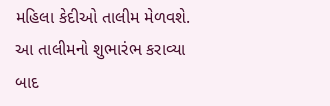મહિલા કેદીઓ તાલીમ મેળવશે. આ તાલીમનો શુભારંભ કરાવ્યા બાદ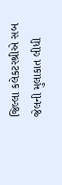જિલ્લા કલેકટરશ્રીએ સબ જેલની મુલાકાત લીધી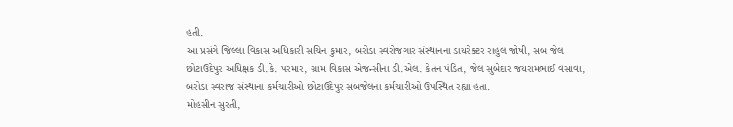હતી.
આ પ્રસંગે જિલ્લા વિકાસ અધિકારી સચિન કુમાર, બરોડા સ્વરોજગાર સંસ્થાનના ડાયરેક્ટર રાહુલ જોષી, સબ જેલ છોટાઉદેપુર અધિક્ષક ડી.કે. પરમાર, ગ્રામ વિકાસ એજન્સીના ડી.એલ. કેતન પંડિત, જેલ સુબેદાર જયરામભાઈ વસાવા, બરોડા સ્વરાજ સંસ્થાના કર્મચારીઓ છોટાઉદેપુર સબજેલના કર્મચારીઓ ઉપસ્થિત રહ્યા હતા.
મોહસીન સુરતી,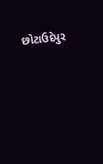છોટાઉદેપુર